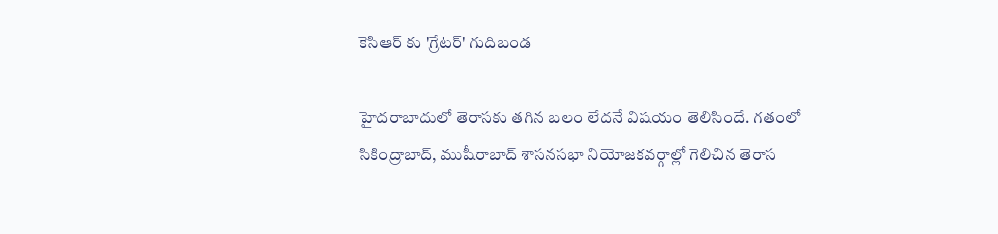కెసిఆర్ కు 'గ్రేటర్' గుదిబండ

హైదరాబాదులో తెరాసకు తగిన బలం లేదనే విషయం తెలిసిందే. గతంలో సికింద్రాబాద్, ముషీరాబాద్ శాసనసభా నియోజకవర్గాల్లో గెలిచిన తెరాస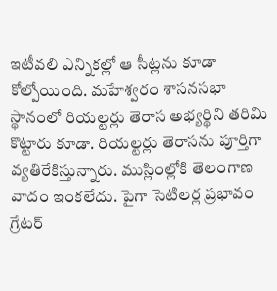ఇటీవలి ఎన్నికల్లో ఆ సీట్లను కూడా కోల్పోయింది. మహేశ్వరం శాసనసభా స్థానంలో రియల్టర్లు తెరాస అభ్యర్థిని తరిమి కొట్టారు కూడా. రియల్టర్లు తెరాసను పూర్తిగా వ్యతిరేకిస్తున్నారు. ముస్లింల్లోకి తెలంగాణ వాదం ఇంకలేదు. పైగా సెటిలర్ల ప్రభావం గ్రేటర్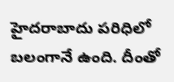హైదరాబాదు పరిధిలో బలంగానే ఉంది. దీంతో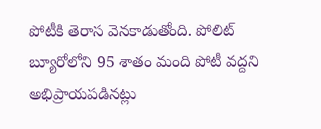పోటీకి తెరాస వెనకాడుతోంది. పోలిట్ బ్యూరోలోని 95 శాతం మంది పోటీ వద్దని అభిప్రాయపడినట్లు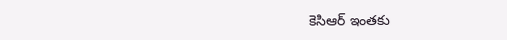కెసిఆర్ ఇంతకు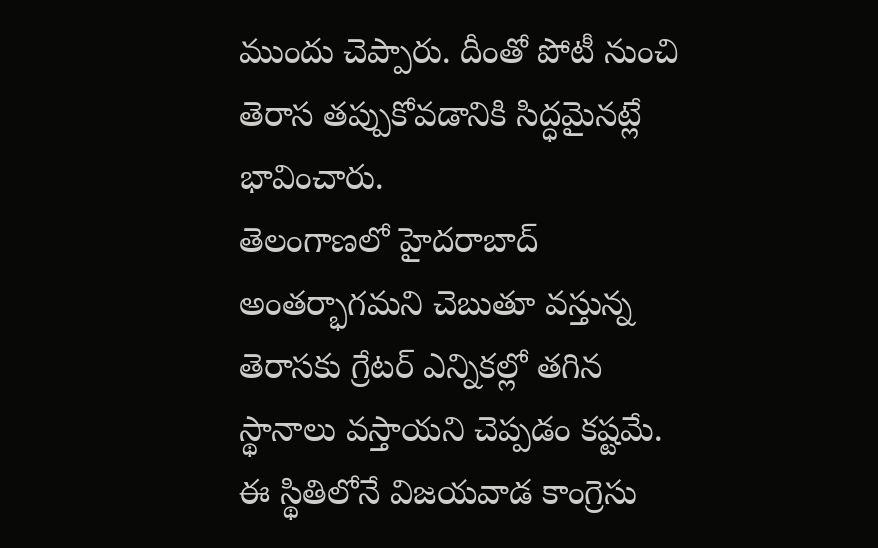ముందు చెప్పారు. దీంతో పోటీ నుంచి తెరాస తప్పుకోవడానికి సిద్ధమైనట్లే భావించారు.
తెలంగాణలో హైదరాబాద్ అంతర్భాగమని చెబుతూ వస్తున్న తెరాసకు గ్రేటర్ ఎన్నికల్లో తగిన స్థానాలు వస్తాయని చెప్పడం కష్టమే. ఈ స్థితిలోనే విజయవాడ కాంగ్రెసు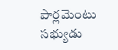పార్లమెంటు సభ్యుడు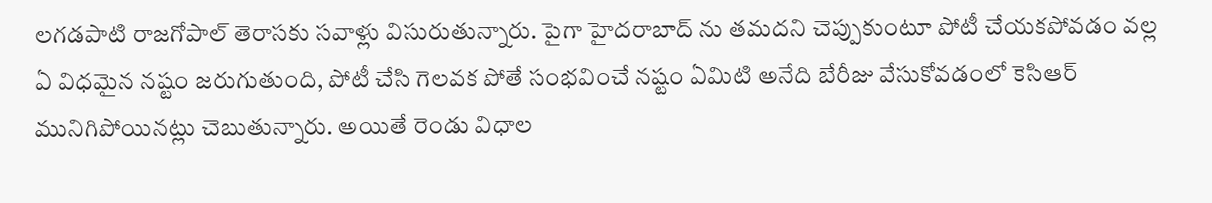లగడపాటి రాజగోపాల్ తెరాసకు సవాళ్లు విసురుతున్నారు. పైగా హైదరాబాద్ ను తమదని చెప్పుకుంటూ పోటీ చేయకపోవడం వల్ల ఏ విధమైన నష్టం జరుగుతుంది, పోటీ చేసి గెలవక పోతే సంభవించే నష్టం ఏమిటి అనేది బేరీజు వేసుకోవడంలో కెసిఆర్ మునిగిపోయినట్లు చెబుతున్నారు. అయితే రెండు విధాల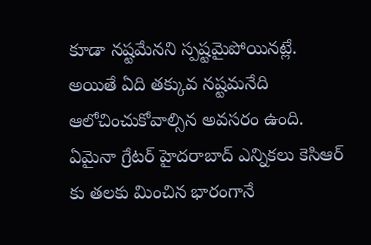కూడా నష్టమేనని స్పష్టమైపోయినట్లే. అయితే ఏది తక్కువ నష్టమనేది ఆలోచించుకోవాల్సిన అవసరం ఉంది. ఏమైనా గ్రేటర్ హైదరాబాద్ ఎన్నికలు కెసిఆర్ కు తలకు మించిన భారంగానే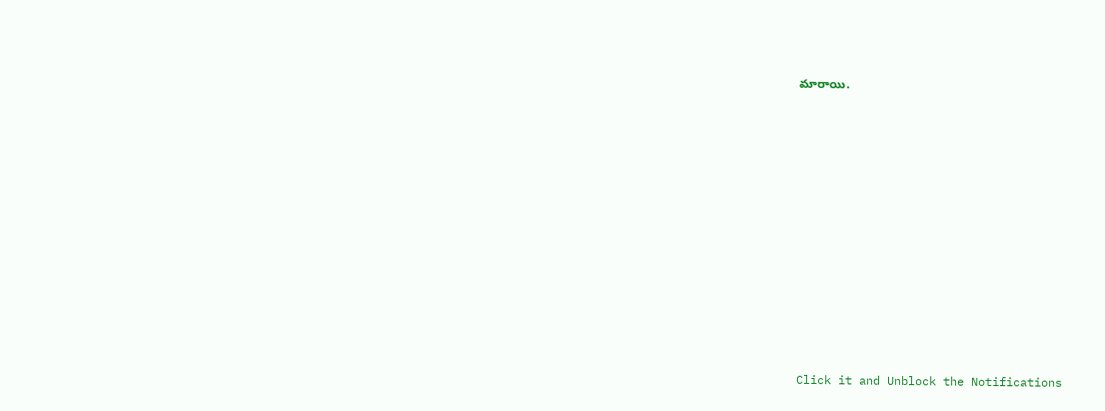మారాయి.












Click it and Unblock the Notifications